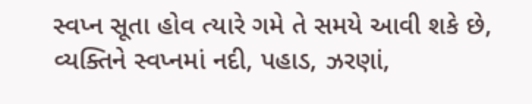સ્વપ્ન સૂતા હોવ ત્યારે ગમે તે સમયે આવી શકે છે, વ્યક્તિને સ્વપ્નમાં નદી, પહાડ, ઝરણાં,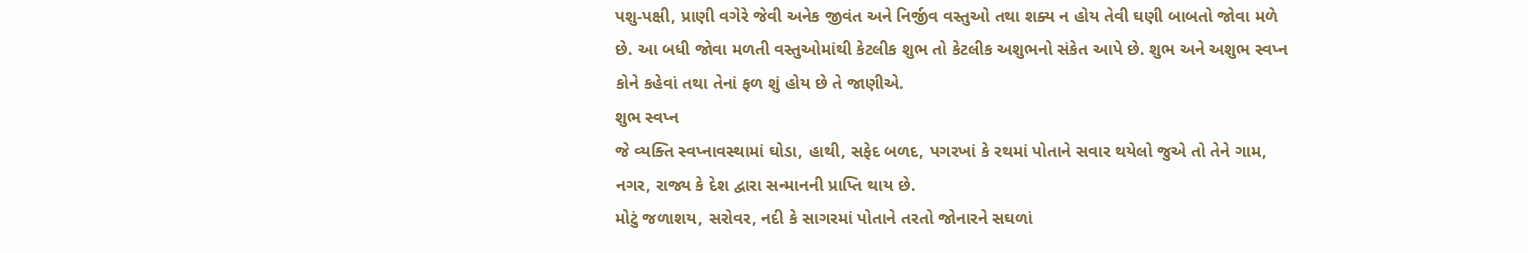પશુ-પક્ષી, પ્રાણી વગેરે જેવી અનેક જીવંત અને નિર્જીવ વસ્તુઓ તથા શક્ય ન હોય તેવી ઘણી બાબતો જોવા મળે છે. આ બધી જોવા મળતી વસ્તુઓમાંથી કેટલીક શુભ તો કેટલીક અશુભનો સંકેત આપે છે. શુભ અને અશુભ સ્વપ્ન કોને કહેવાં તથા તેનાં ફળ શું હોય છે તે જાણીએ.
શુભ સ્વપ્ન
જે વ્યક્તિ સ્વપ્નાવસ્થામાં ઘોડા, હાથી, સફેદ બળદ, પગરખાં કે રથમાં પોતાને સવાર થયેલો જુએ તો તેને ગામ, નગર, રાજ્ય કે દેશ દ્વારા સન્માનની પ્રાપ્તિ થાય છે.
મોટું જળાશય, સરોવર, નદી કે સાગરમાં પોતાને તરતો જોનારને સઘળાં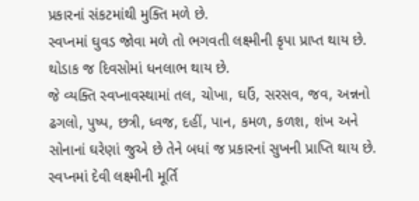પ્રકારનાં સંકટમાંથી મુક્તિ મળે છે.
સ્વપ્નમાં ઘુવડ જોવા મળે તો ભગવતી લક્ષ્મીની કૃપા પ્રાપ્ત થાય છે. થોડાક જ દિવસોમાં ધનલાભ થાય છે.
જે વ્યક્તિ સ્વપ્નાવસ્થામાં તલ, ચોખા, ઘઉં, સરસવ, જવ, અન્નનો ઢગલો, પુષ્પ, છત્રી, ધ્વજ, દહીં, પાન, કમળ, કળશ, શંખ અને સોનાનાં ઘરેણાં જુએ છે તેને બધાં જ પ્રકારનાં સુખની પ્રાપ્તિ થાય છે.
સ્વપ્નમાં દેવી લક્ષ્મીની મૂર્તિ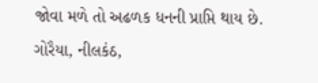જોવા મળે તો અઢળક ધનની પ્રાપ્તિ થાય છે.
ગોરૈયા, નીલકંઠ,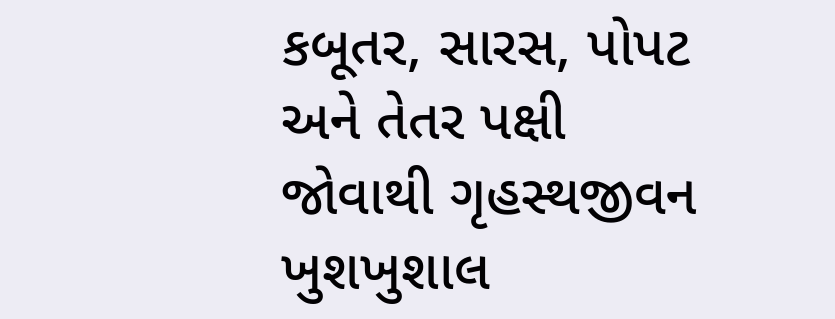કબૂતર, સારસ, પોપટ અને તેતર પક્ષી જોવાથી ગૃહસ્થજીવન ખુશખુશાલ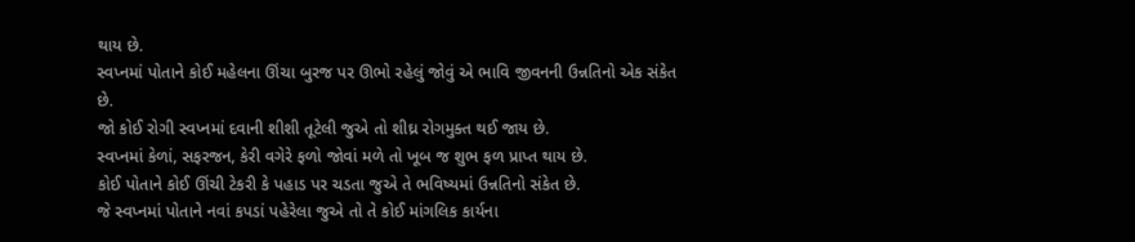થાય છે.
સ્વપ્નમાં પોતાને કોઈ મહેલના ઊંચા બુરજ પર ઊભો રહેલું જોવું એ ભાવિ જીવનની ઉન્નતિનો એક સંકેત છે.
જો કોઈ રોગી સ્વપ્નમાં દવાની શીશી તૂટેલી જુએ તો શીઘ્ર રોગમુક્ત થઈ જાય છે.
સ્વપ્નમાં કેળાં, સફરજન, કેરી વગેરે ફળો જોવાં મળે તો ખૂબ જ શુભ ફળ પ્રાપ્ત થાય છે.
કોઈ પોતાને કોઈ ઊંચી ટેકરી કે પહાડ પર ચડતા જુએ તે ભવિષ્યમાં ઉન્નતિનો સંકેત છે.
જે સ્વપ્નમાં પોતાને નવાં કપડાં પહેરેલા જુએ તો તે કોઈ માંગલિક કાર્યના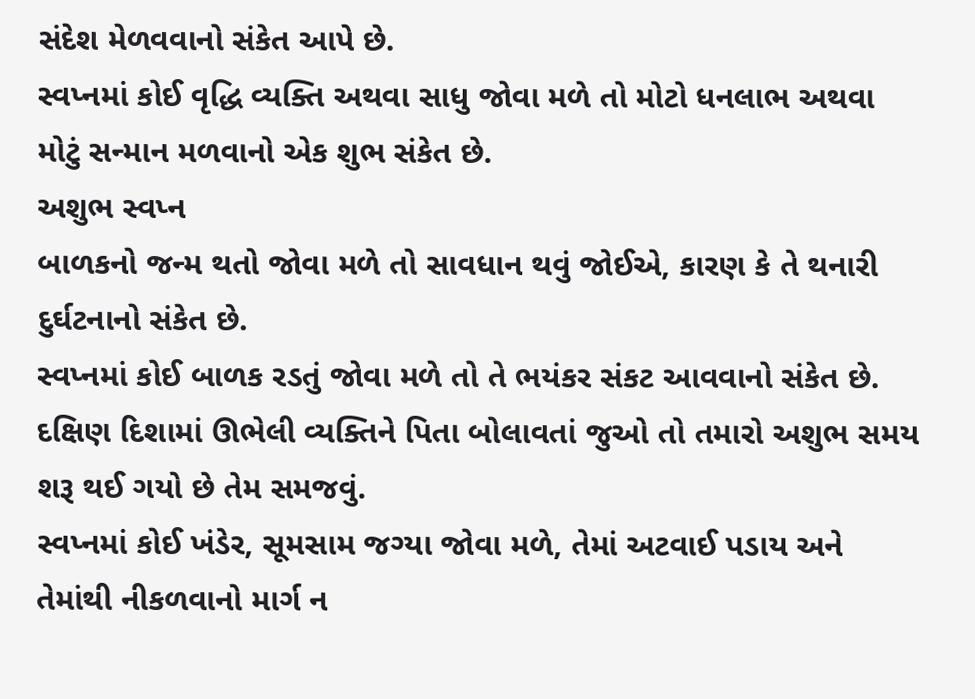સંદેશ મેળવવાનો સંકેત આપે છે.
સ્વપ્નમાં કોઈ વૃદ્ધિ વ્યક્તિ અથવા સાધુ જોવા મળે તો મોટો ધનલાભ અથવા મોટું સન્માન મળવાનો એક શુભ સંકેત છે.
અશુભ સ્વપ્ન
બાળકનો જન્મ થતો જોવા મળે તો સાવધાન થવું જોઈએ, કારણ કે તે થનારી દુર્ઘટનાનો સંકેત છે.
સ્વપ્નમાં કોઈ બાળક રડતું જોવા મળે તો તે ભયંકર સંકટ આવવાનો સંકેત છે.
દક્ષિણ દિશામાં ઊભેલી વ્યક્તિને પિતા બોલાવતાં જુઓ તો તમારો અશુભ સમય શરૂ થઈ ગયો છે તેમ સમજવું.
સ્વપ્નમાં કોઈ ખંડેર, સૂમસામ જગ્યા જોવા મળે, તેમાં અટવાઈ પડાય અને તેમાંથી નીકળવાનો માર્ગ ન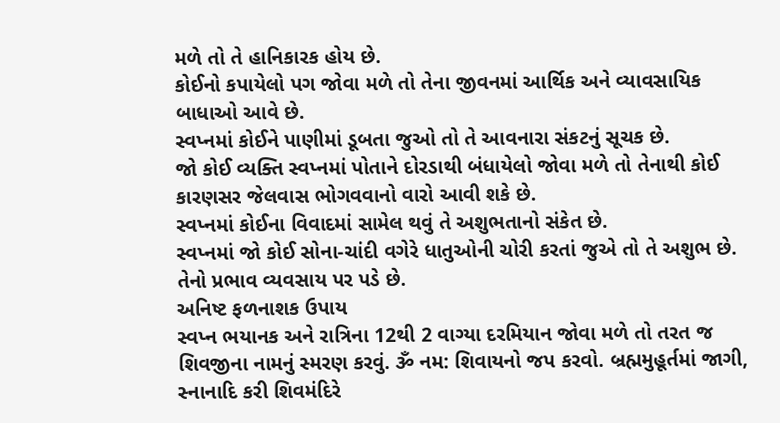મળે તો તે હાનિકારક હોય છે.
કોઈનો કપાયેલો પગ જોવા મળે તો તેના જીવનમાં આર્થિક અને વ્યાવસાયિક બાધાઓ આવે છે.
સ્વપ્નમાં કોઈને પાણીમાં ડૂબતા જુઓ તો તે આવનારા સંકટનું સૂચક છે.
જો કોઈ વ્યક્તિ સ્વપ્નમાં પોતાને દોરડાથી બંધાયેલો જોવા મળે તો તેનાથી કોઈ કારણસર જેલવાસ ભોગવવાનો વારો આવી શકે છે.
સ્વપ્નમાં કોઈના વિવાદમાં સામેલ થવું તે અશુભતાનો સંકેત છે.
સ્વપ્નમાં જો કોઈ સોના-ચાંદી વગેરે ધાતુઓની ચોરી કરતાં જુએ તો તે અશુભ છે. તેનો પ્રભાવ વ્યવસાય પર પડે છે.
અનિષ્ટ ફળનાશક ઉપાય
સ્વપ્ન ભયાનક અને રાત્રિના 12થી 2 વાગ્યા દરમિયાન જોવા મળે તો તરત જ શિવજીના નામનું સ્મરણ કરવું. ૐ નમ: શિવાયનો જપ કરવો. બ્રહ્મમુહૂર્તમાં જાગી, સ્નાનાદિ કરી શિવમંદિરે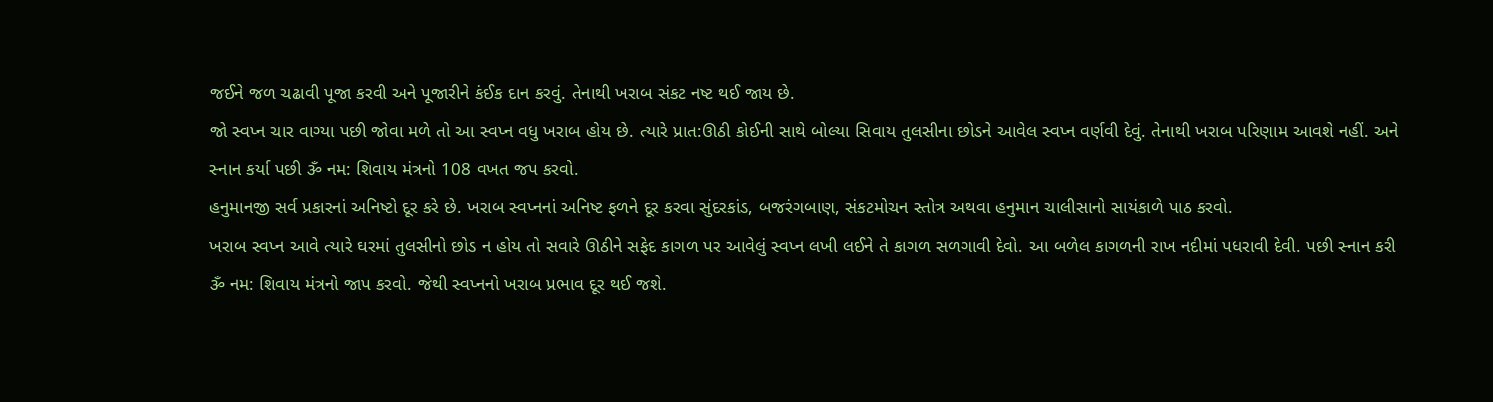જઈને જળ ચઢાવી પૂજા કરવી અને પૂજારીને કંઈક દાન કરવું. તેનાથી ખરાબ સંકટ નષ્ટ થઈ જાય છે.
જો સ્વપ્ન ચાર વાગ્યા પછી જોવા મળે તો આ સ્વપ્ન વધુ ખરાબ હોય છે. ત્યારે પ્રાત:ઊઠી કોઈની સાથે બોલ્યા સિવાય તુલસીના છોડને આવેલ સ્વપ્ન વર્ણવી દેવું. તેનાથી ખરાબ પરિણામ આવશે નહીં. અને સ્નાન કર્યા પછી ૐ નમ: શિવાય મંત્રનો 108 વખત જપ કરવો.
હનુમાનજી સર્વ પ્રકારનાં અનિષ્ટો દૂર કરે છે. ખરાબ સ્વપ્નનાં અનિષ્ટ ફળને દૂર કરવા સુંદરકાંડ, બજરંગબાણ, સંકટમોચન સ્તોત્ર અથવા હનુમાન ચાલીસાનો સાયંકાળે પાઠ કરવો.
ખરાબ સ્વપ્ન આવે ત્યારે ઘરમાં તુલસીનો છોડ ન હોય તો સવારે ઊઠીને સફેદ કાગળ પર આવેલું સ્વપ્ન લખી લઈને તે કાગળ સળગાવી દેવો. આ બળેલ કાગળની રાખ નદીમાં પધરાવી દેવી. પછી સ્નાન કરી ૐ નમ: શિવાય મંત્રનો જાપ કરવો. જેથી સ્વપ્નનો ખરાબ પ્રભાવ દૂર થઈ જશે.